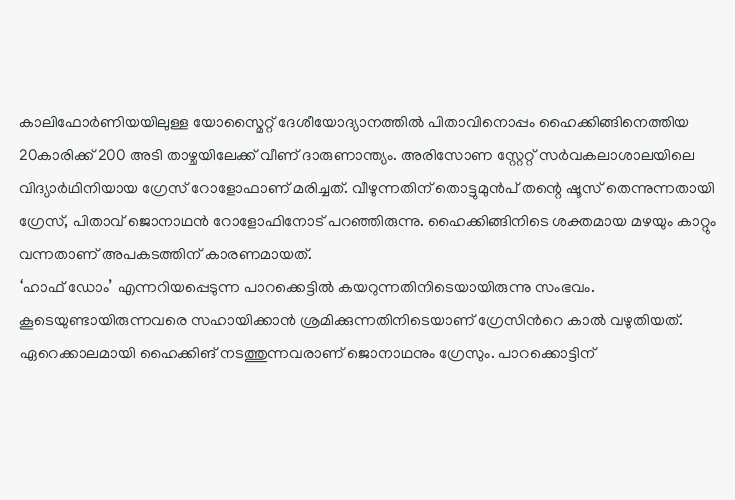കാലിഫോർണിയയിലുള്ള യോസ്മൈറ്റ് ദേശീയോദ്യാനത്തിൽ പിതാവിനൊപ്പം ഹൈക്കിങ്ങിനെത്തിയ 20കാരിക്ക് 200 അടി താഴ്ചയിലേക്ക് വീണ് ദാരുണാന്ത്യം. അരിസോണ സ്റ്റേറ്റ് സർവകലാശാലയിലെ വിദ്യാർഥിനിയായ ഗ്രേസ് റോളോഫാണ് മരിച്ചത്. വീഴുന്നതിന് തൊട്ടുമുൻപ് തന്റെ ഷൂസ് തെന്നുന്നതായി ഗ്രേസ്, പിതാവ് ജൊനാഥൻ റോളോഫിനോട് പറഞ്ഞിരുന്നു. ഹൈക്കിങ്ങിനിടെ ശക്തമായ മഴയും കാറ്റും വന്നതാണ് അപകടത്തിന് കാരണമായത്.
‘ഹാഫ് ഡോം’ എന്നറിയപ്പെടുന്ന പാറക്കെട്ടിൽ കയറുന്നതിനിടെയായിരുന്നു സംഭവം. കൂടെയുണ്ടായിരുന്നവരെ സഹായിക്കാൻ ശ്രമിക്കുന്നതിനിടെയാണ് ഗ്രേസിൻറെ കാൽ വഴുതിയത്. ഏറെക്കാലമായി ഹൈക്കിങ് നടത്തുന്നവരാണ് ജൊനാഥനും ഗ്രേസും. പാറക്കൊട്ടിന്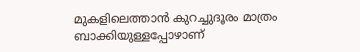മുകളിലെത്താൻ കുറച്ചുദൂരം മാത്രം ബാക്കിയുള്ളപ്പോഴാണ്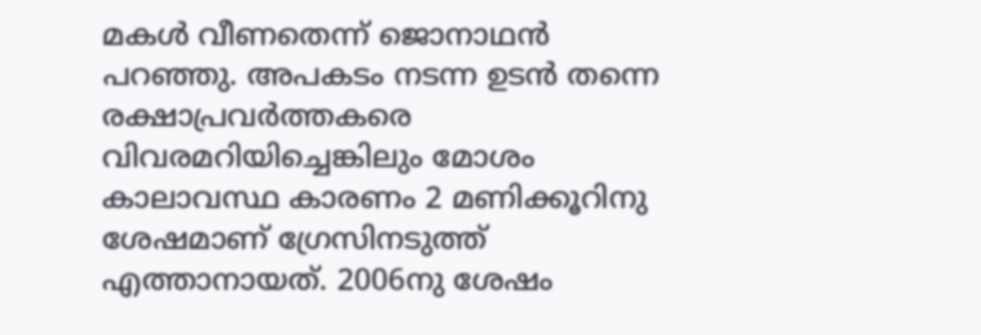മകൾ വീണതെന്ന് ജൊനാഥൻ പറഞ്ഞു. അപകടം നടന്ന ഉടൻ തന്നെ രക്ഷാപ്രവർത്തകരെ വിവരമറിയിച്ചെങ്കിലും മോശം കാലാവസ്ഥ കാരണം 2 മണിക്കൂറിനു ശേഷമാണ് ഗ്രേസിനടുത്ത് എത്താനായത്. 2006നു ശേഷം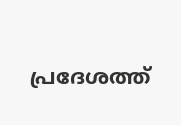പ്രദേശത്ത്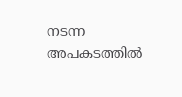നടന്ന അപകടത്തിൽ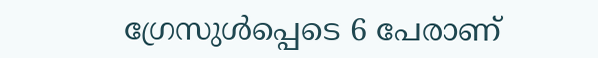ഗ്രേസുൾപ്പെടെ 6 പേരാണ്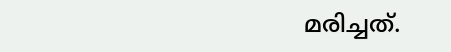മരിച്ചത്.